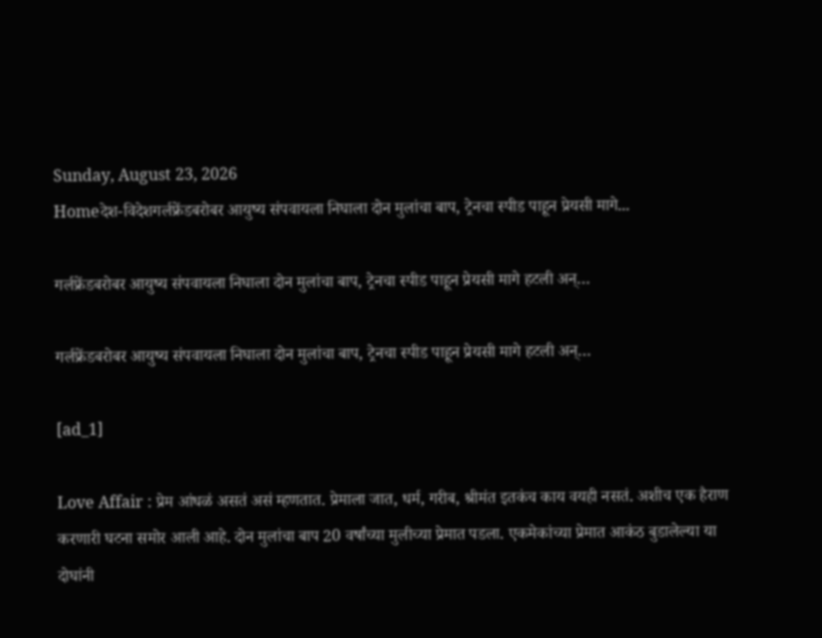Sunday, August 23, 2026
Homeदेश-विदेशगर्लफ्रेंडबरोबर आयुष्य संपवायला निघाला दोन मुलांचा बाप, ट्रेनचा स्पीड पाहून प्रेयसी मागे...

गर्लफ्रेंडबरोबर आयुष्य संपवायला निघाला दोन मुलांचा बाप, ट्रेनचा स्पीड पाहून प्रेयसी मागे हटली अन्…

गर्लफ्रेंडबरोबर आयुष्य संपवायला निघाला दोन मुलांचा बाप, ट्रेनचा स्पीड पाहून प्रेयसी मागे हटली अन्…

[ad_1]

Love Affair : प्रेम आंधळं असतं असं म्हणतात. प्रेमाला जात, धर्म, गरीब, श्रीमंत इतकंच काय वयही नसतं. अशीच एक हैराण करणारी घटना समोर आली आहे. दोन मुलांचा बाप 20 वर्षांच्या मुलीच्या प्रेमात पडला. एकमेकांच्या प्रेमात आकंठ बुडालेल्या या दोघांनी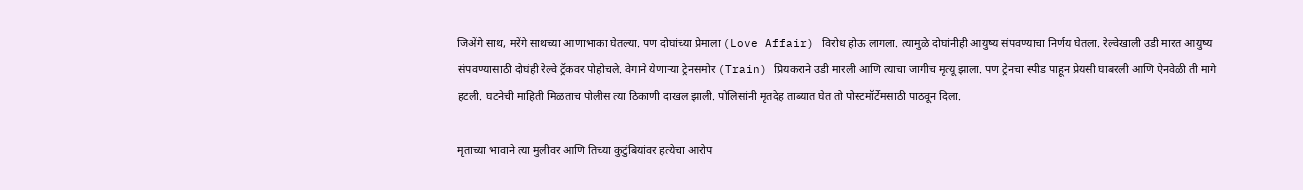जिअेंगे साथ, मरेंगे साथच्या आणाभाका घेतल्या. पण दोघांच्या प्रेमाला (Love Affair) विरोध होऊ लागला. त्यामुळे दोघांनीही आयुष्य संपवण्याचा निर्णय घेतला. रेल्वेखाली उडी मारत आयुष्य संपवण्यासाठी दोघंही रेल्वे ट्रॅकवर पोहोचले. वेगाने येणाऱ्या ट्रेनसमोर (Train) प्रियकराने उडी मारली आणि त्याचा जागीच मृत्यू झाला. पण ट्रेनचा स्पीड पाहून प्रेयसी घाबरली आणि ऐनवेळी ती मागे हटली. घटनेची माहिती मिळताच पोलीस त्या ठिकाणी दाखल झाली. पोलिसांनी मृतदेह ताब्यात घेत तो पोस्टमॉर्टेमसाठी पाठवून दिला.

मृताच्या भावाने त्या मुलीवर आणि तिच्या कुटुंबियांवर हत्येचा आरोप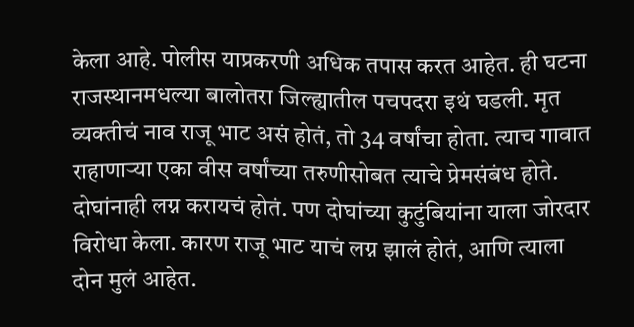केला आहे. पोलीस याप्रकरणी अधिक तपास करत आहेत. ही घटना राजस्थानमधल्या बालोतरा जिल्ह्यातील पचपदरा इथं घडली. मृत व्यक्तीचं नाव राजू भाट असं होतं, तो 34 वर्षांचा होता. त्याच गावात राहाणाऱ्या एका वीस वर्षांच्या तरुणीसोबत त्याचे प्रेमसंबंध होते. दोघांनाही लग्न करायचं होतं. पण दोघांच्या कुटुंबियांना याला जोरदार विरोधा केला. कारण राजू भाट याचं लग्न झालं होतं, आणि त्याला दोन मुलं आहेत.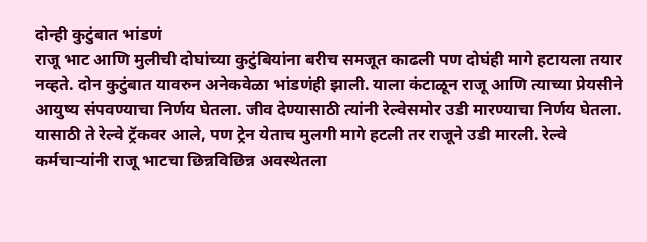दोन्ही कुटुंबात भांडणं
राजू भाट आणि मुलीची दोघांच्या कुटुंबियांना बरीच समजूत काढली पण दोघंही मागे हटायला तयार नव्हते. दोन कुटुंबात यावरुन अनेकवेळा भांडणंही झाली. याला कंटाळून राजू आणि त्याच्या प्रेयसीने आयुष्य संपवण्याचा निर्णय घेतला. जीव देण्यासाठी त्यांनी रेल्वेसमोर उडी मारण्याचा निर्णय घेतला. यासाठी ते रेल्वे ट्रॅकवर आले, पण ट्रेन येताच मुलगी मागे हटली तर राजूने उडी मारली. रेल्वे कर्मचाऱ्यांनी राजू भाटचा छिन्नविछिन्न अवस्थेतला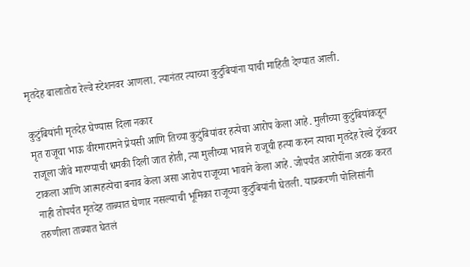मृतदेह बालातोरा रेल्वे स्टेशनवर आणला. त्यानंतर त्याच्या कुटुंबियांना याची माहिती देण्यात आली.

कुटुंबियांनी मृतदेह घेण्यास दिला नकार
मृत राजूचा भाऊ वीरमारामने प्रेयसी आणि तिच्या कुटुंबियांवर हत्येचा आरोप केला आहे. मुलीच्या कुटुंबियांकडून राजूला जीवे मारण्याची धमकी दिली जात होती, त्या मुलीच्या भावाने राजूची हत्या करुन त्याचा मृतदेह रेल्वे ट्रॅकवर टाकला आणि आत्महत्येचा बनाव केला असा आरोप राजूच्या भावाने केला आहे. जोपर्यंत आरोपींना अटक करत नाही तोपर्यंत मृतदेह ताब्यात घेणार नसल्याची भूमिका राजूच्या कुटुंबियांनी घेतली. याप्रकरणी पोलिसांनी तरुणीला ताब्यात घेतलं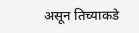असून तिच्याकडे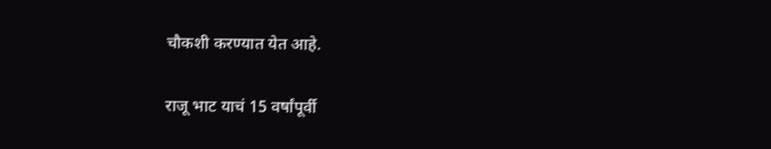चौकशी करण्यात येत आहे.

राजू भाट याचं 15 वर्षांपूर्वी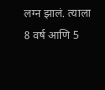लग्न झालं. त्याला 8 वर्ष आणि 5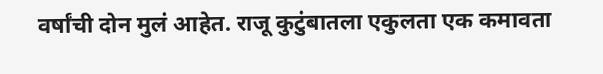वर्षांची दोन मुलं आहेत. राजू कुटुंबातला एकुलता एक कमावता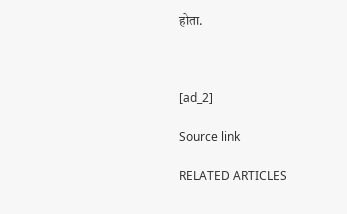होता.



[ad_2]

Source link

RELATED ARTICLES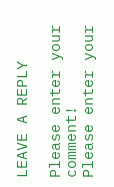LEAVE A REPLY

Please enter your comment!
Please enter your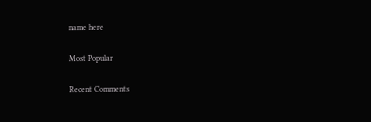name here

Most Popular

Recent Comments